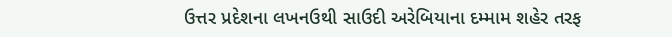ઉત્તર પ્રદેશના લખનઉથી સાઉદી અરેબિયાના દમ્મામ શહેર તરફ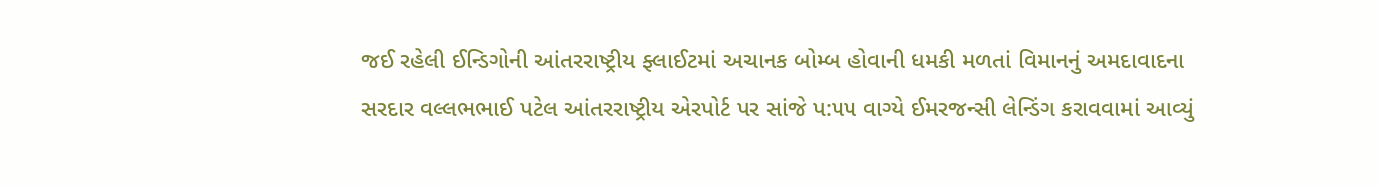જઈ રહેલી ઈન્ડિગોની આંતરરાષ્ટ્રીય ફ્લાઈટમાં અચાનક બોમ્બ હોવાની ધમકી મળતાં વિમાનનું અમદાવાદના સરદાર વલ્લભભાઈ પટેલ આંતરરાષ્ટ્રીય એરપોર્ટ પર સાંજે પ:૫૫ વાગ્યે ઈમરજન્સી લેન્ડિંગ કરાવવામાં આવ્યું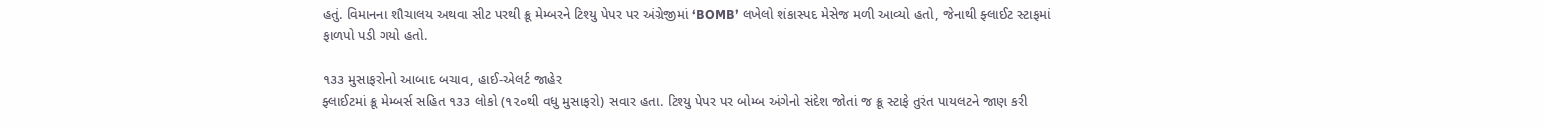હતું. વિમાનના શૌચાલય અથવા સીટ પરથી ક્રૂ મેમ્બરને ટિશ્યુ પેપર પર અંગ્રેજીમાં ‘BOMB’ લખેલો શંકાસ્પદ મેસેજ મળી આવ્યો હતો, જેનાથી ફ્લાઈટ સ્ટાફમાં ફાળપો પડી ગયો હતો.

૧૩૩ મુસાફરોનો આબાદ બચાવ, હાઈ-એલર્ટ જાહેર
ફ્લાઈટમાં ક્રૂ મેમ્બર્સ સહિત ૧૩૩ લોકો (૧૨૦થી વધુ મુસાફરો) સવાર હતા. ટિશ્યુ પેપર પર બોમ્બ અંગેનો સંદેશ જોતાં જ ક્રૂ સ્ટાફે તુરંત પાયલટને જાણ કરી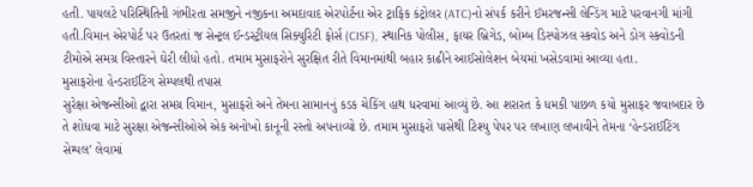હતી. પાયલટે પરિસ્થિતિની ગંભીરતા સમજીને નજીકના અમદાવાદ એરપોર્ટના એર ટ્રાફિક કંટ્રોલર (ATC)નો સંપર્ક કરીને ઈમરજન્સી લેન્ડિંગ માટે પરવાનગી માંગી હતી.વિમાન એરપોર્ટ પર ઉતરતાં જ સેન્ટ્રલ ઈન્ડસ્ટ્રીયલ સિક્યુરિટી ફોર્સ (CISF), સ્થાનિક પોલીસ, ફાયર બ્રિગેડ, બોમ્બ ડિસ્પોઝલ સ્કવોડ અને ડોગ સ્કવોડની ટીમોએ સમગ્ર વિસ્તારને ઘેરી લીધો હતો. તમામ મુસાફરોને સુરક્ષિત રીતે વિમાનમાંથી બહાર કાઢીને આઈસોલેશન બેયમાં ખસેડવામાં આવ્યા હતા.
મુસાફરોના હેન્ડરાઈટિંગ સેમ્પલથી તપાસ
સુરેક્ષા એજન્સીઓ દ્વારા સમગ્ર વિમાન, મુસાફરો અને તેમના સામાનનું કડક ચેકિંગ હાથ ધરવામાં આવ્યું છે. આ શરારત કે ધમકી પાછળ કયો મુસાફર જવાબદાર છે તે શોધવા માટે સુરક્ષા એજન્સીઓએ એક અનોખો કાનૂની રસ્તો અપનાવ્યો છે. તમામ મુસાફરો પાસેથી ટિશ્યુ પેપર પર લખાણ લખાવીને તેમના ‘હેન્ડરાઈટિંગ સેમ્પલ’ લેવામાં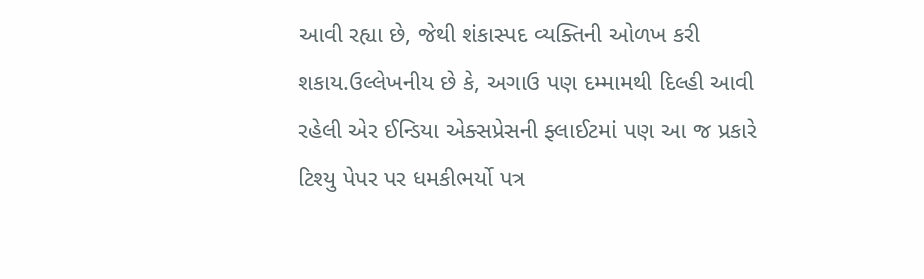આવી રહ્યા છે, જેથી શંકાસ્પદ વ્યક્તિની ઓળખ કરી શકાય.ઉલ્લેખનીય છે કે, અગાઉ પણ દમ્મામથી દિલ્હી આવી રહેલી એર ઈન્ડિયા એક્સપ્રેસની ફ્લાઈટમાં પણ આ જ પ્રકારે ટિશ્યુ પેપર પર ધમકીભર્યો પત્ર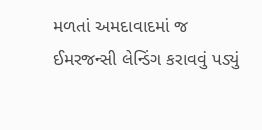મળતાં અમદાવાદમાં જ ઈમરજન્સી લેન્ડિંગ કરાવવું પડ્યું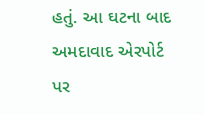હતું. આ ઘટના બાદ અમદાવાદ એરપોર્ટ પર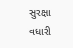સુરક્ષા વધારી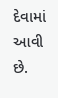દેવામાં આવી છે.